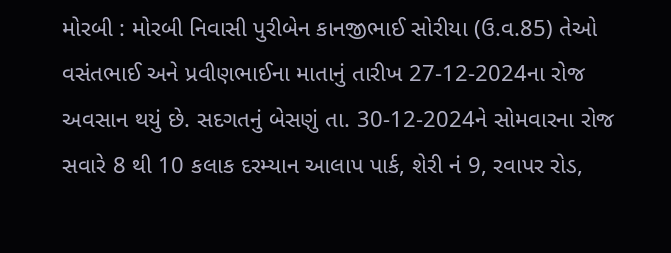મોરબી : મોરબી નિવાસી પુરીબેન કાનજીભાઈ સોરીયા (ઉ.વ.85) તેઓ વસંતભાઈ અને પ્રવીણભાઈના માતાનું તારીખ 27-12-2024ના રોજ અવસાન થયું છે. સદગતનું બેસણું તા. 30-12-2024ને સોમવારના રોજ સવારે 8 થી 10 કલાક દરમ્યાન આલાપ પાર્ક, શેરી નં 9, રવાપર રોડ,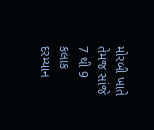મોરબી ખાતે તેમજ સાંજે 7 થી 9 કલાક દરમ્યાન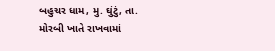બહુચર ધામ, મુ. ઘુંટું, તા. મોરબી ખાતે રાખવામાં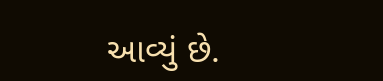આવ્યું છે.